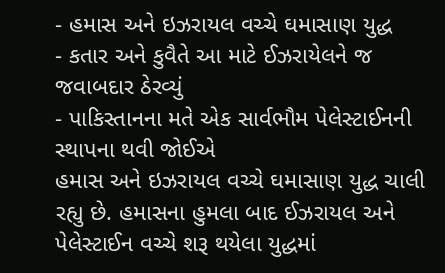- હમાસ અને ઇઝરાયલ વચ્ચે ઘમાસાણ યુદ્ધ
- કતાર અને કુવૈતે આ માટે ઈઝરાયેલને જ જવાબદાર ઠેરવ્યું
- પાકિસ્તાનના મતે એક સાર્વભૌમ પેલેસ્ટાઈનની સ્થાપના થવી જોઈએ
હમાસ અને ઇઝરાયલ વચ્ચે ઘમાસાણ યુદ્ધ ચાલી રહ્યુ છે. હમાસના હુમલા બાદ ઈઝરાયલ અને પેલેસ્ટાઈન વચ્ચે શરૂ થયેલા યુદ્ધમાં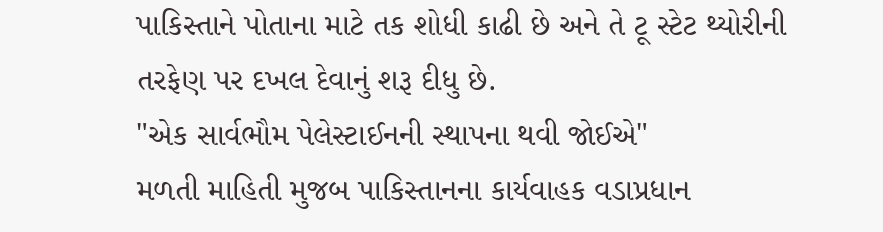પાકિસ્તાને પોતાના માટે તક શોધી કાઢી છે અને તે ટૂ સ્ટેટ થ્યોરીની તરફેણ પર દખલ દેવાનું શરૂ દીધુ છે.
"એક સાર્વભૌમ પેલેસ્ટાઈનની સ્થાપના થવી જોઈએ"
મળતી માહિતી મુજબ પાકિસ્તાનના કાર્યવાહક વડાપ્રધાન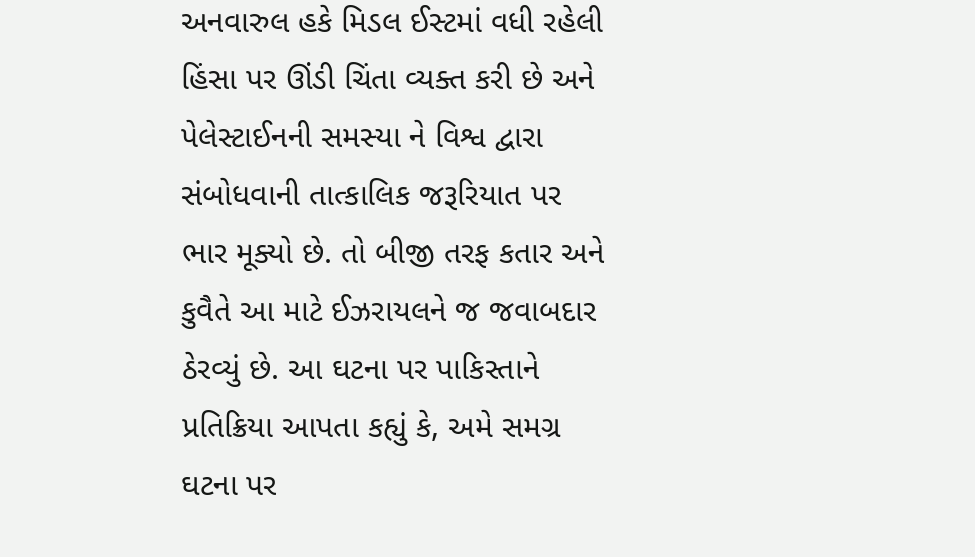અનવારુલ હકે મિડલ ઈસ્ટમાં વધી રહેલી હિંસા પર ઊંડી ચિંતા વ્યક્ત કરી છે અને પેલેસ્ટાઈનની સમસ્યા ને વિશ્વ દ્વારા સંબોધવાની તાત્કાલિક જરૂરિયાત પર ભાર મૂક્યો છે. તો બીજી તરફ કતાર અને કુવૈતે આ માટે ઈઝરાયલને જ જવાબદાર ઠેરવ્યું છે. આ ઘટના પર પાકિસ્તાને પ્રતિક્રિયા આપતા કહ્યું કે, અમે સમગ્ર ઘટના પર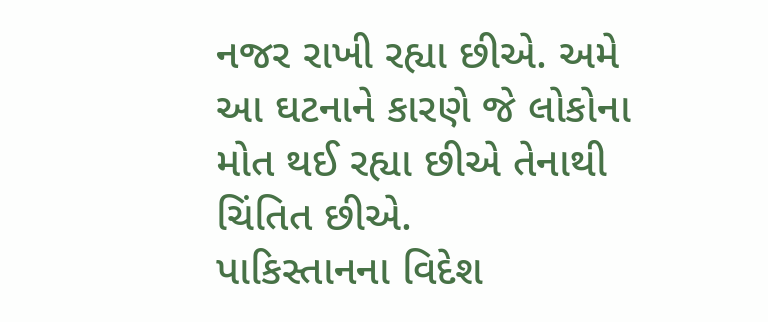નજર રાખી રહ્યા છીએ. અમે આ ઘટનાને કારણે જે લોકોના મોત થઈ રહ્યા છીએ તેનાથી ચિંતિત છીએ.
પાકિસ્તાનના વિદેશ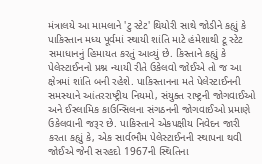મંત્રાલયે આ મામલાને 'ટુ સ્ટેટ' થિયોરી સાથે જોડીને કહ્યું કે પાકિસ્તાન મધ્ય પૂર્વમાં સ્થાયી શાંતિ માટે હંમેશાથી ટૂ સ્ટેટ સમાધાનનું હિમાયત કરતું આવ્યું છે. કિસ્તાને કહ્યું કે પેલેસ્ટાઈનનો પ્રશ્ન ન્યાયી રીતે ઉકેલવો જોઈએ તો જ આ ક્ષેત્રમાં શાંતિ બની રહેશે. પાકિસ્તાનના મતે પેલેસ્ટાઈનની સમસ્યાને આંતરરાષ્ટ્રીય નિયમો, સંયુક્ત રાષ્ટ્રની જોગવાઈઓ અને ઈસ્લામિક કાઉન્સિલના સંગઠનની જોગવાઈઓ પ્રમાણે ઉકેલવાની જરૂર છે. પાકિસ્તાને એકપક્ષીય નિવેદન જારી કરતા કહ્યું કે, એક સાર્વભૌમ પેલેસ્ટાઈનની સ્થાપના થવી જોઈએ જેની સરહદો 1967ની સ્થિતિના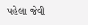પહેલા જેવી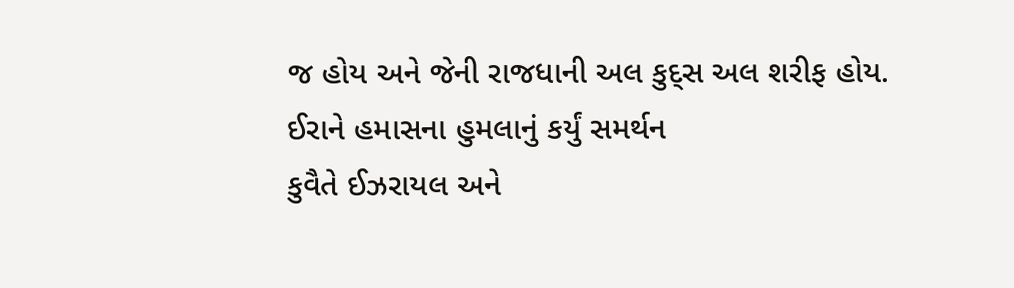જ હોય અને જેની રાજધાની અલ કુદ્સ અલ શરીફ હોય.
ઈરાને હમાસના હુમલાનું કર્યું સમર્થન
કુવૈતે ઈઝરાયલ અને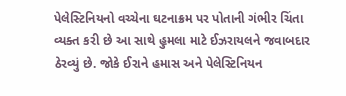પેલેસ્ટિનિયનો વચ્ચેના ઘટનાક્રમ પર પોતાની ગંભીર ચિંતા વ્યક્ત કરી છે આ સાથે હુમલા માટે ઈઝરાયલને જવાબદાર ઠેરવ્યું છે. જોકે ઈરાને હમાસ અને પેલેસ્ટિનિયન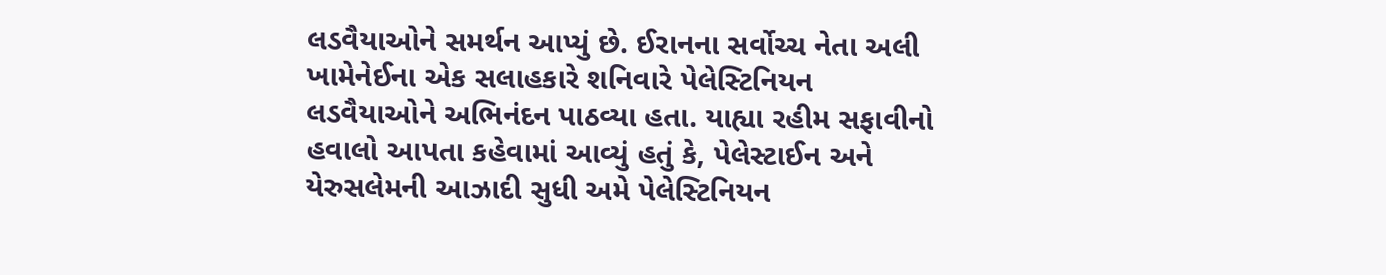લડવૈયાઓને સમર્થન આપ્યું છે. ઈરાનના સર્વોચ્ચ નેતા અલી ખામેનેઈના એક સલાહકારે શનિવારે પેલેસ્ટિનિયન લડવૈયાઓને અભિનંદન પાઠવ્યા હતા. યાહ્યા રહીમ સફાવીનો હવાલો આપતા કહેવામાં આવ્યું હતું કે, પેલેસ્ટાઈન અને યેરુસલેમની આઝાદી સુધી અમે પેલેસ્ટિનિયન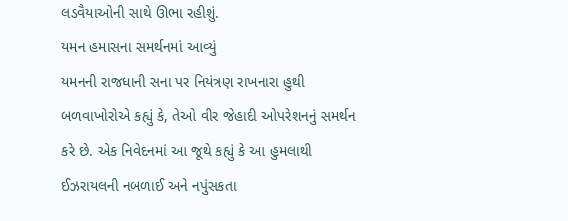લડવૈયાઓની સાથે ઊભા રહીશું.
યમન હમાસના સમર્થનમાં આવ્યું
યમનની રાજધાની સના પર નિયંત્રણ રાખનારા હુથી બળવાખોરોએ કહ્યું કે, તેઓ વીર જેહાદી ઓપરેશનનું સમર્થન કરે છે. એક નિવેદનમાં આ જૂથે કહ્યું કે આ હુમલાથી ઈઝરાયલની નબળાઈ અને નપુંસકતા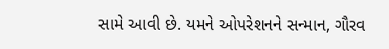સામે આવી છે. યમને ઓપરેશનને સન્માન, ગૌરવ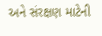અને સંરક્ષણ માટેની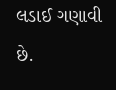લડાઈ ગણાવી છે.